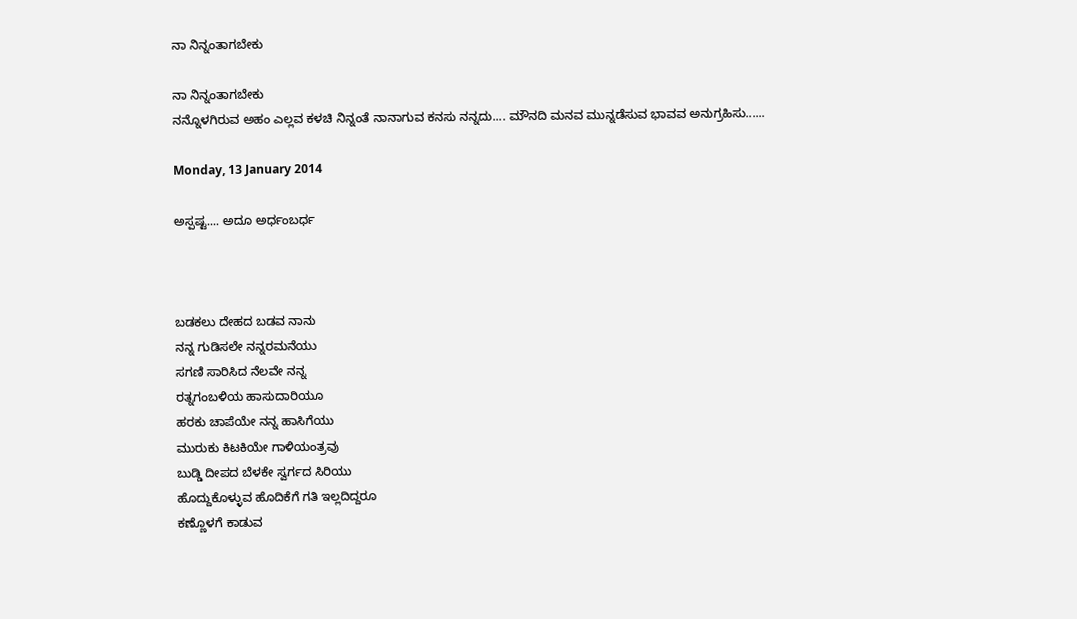ನಾ ನಿನ್ನಂತಾಗಬೇಕು

ನಾ ನಿನ್ನಂತಾಗಬೇಕು
ನನ್ನೊಳಗಿರುವ ಅಹಂ ಎಲ್ಲವ ಕಳಚಿ ನಿನ್ನಂತೆ ನಾನಾಗುವ ಕನಸು ನನ್ನದು.... ಮೌನದಿ ಮನವ ಮುನ್ನಡೆಸುವ ಭಾವವ ಅನುಗ್ರಹಿಸು......

Monday, 13 January 2014

ಅಸ್ಪಷ್ಟ.... ಅದೂ ಅರ್ಧಂಬರ್ಧ



ಬಡಕಲು ದೇಹದ ಬಡವ ನಾನು
ನನ್ನ ಗುಡಿಸಲೇ ನನ್ನರಮನೆಯು
ಸಗಣಿ ಸಾರಿಸಿದ ನೆಲವೇ ನನ್ನ
ರತ್ನಗಂಬಳಿಯ ಹಾಸುದಾರಿಯೂ
ಹರಕು ಚಾಪೆಯೇ ನನ್ನ ಹಾಸಿಗೆಯು
ಮುರುಕು ಕಿಟಕಿಯೇ ಗಾಳಿಯಂತ್ರವು
ಬುಡ್ಡಿ ದೀಪದ ಬೆಳಕೇ ಸ್ವರ್ಗದ ಸಿರಿಯು
ಹೊದ್ದುಕೊಳ್ಳುವ ಹೊದಿಕೆಗೆ ಗತಿ ಇಲ್ಲದಿದ್ದರೂ
ಕಣ್ಣೊಳಗೆ ಕಾಡುವ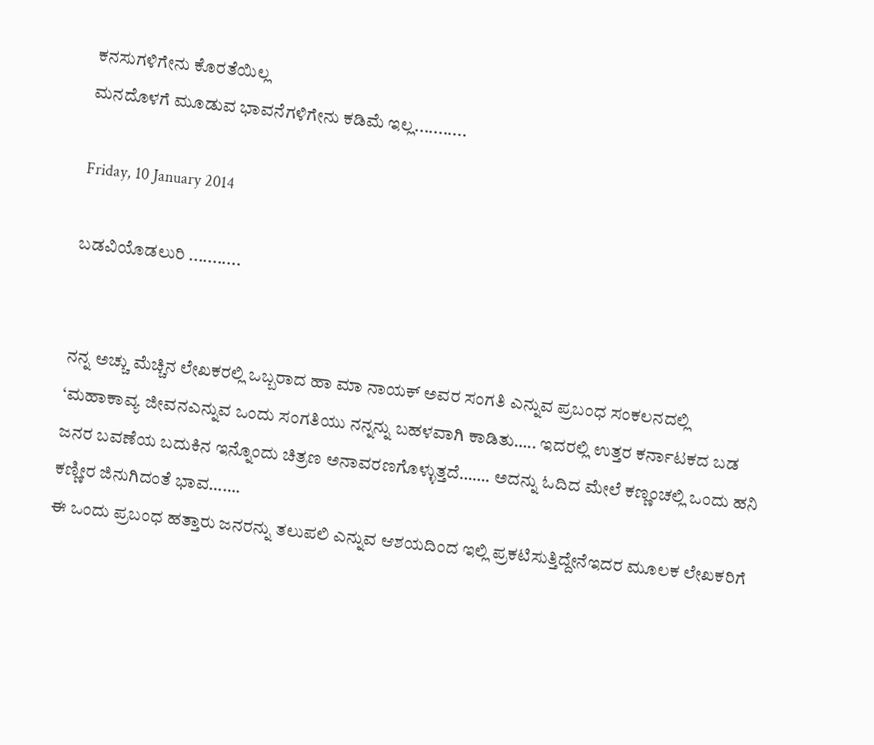ಕನಸುಗಳಿಗೇನು ಕೊರತೆಯಿಲ್ಲ
ಮನದೊಳಗೆ ಮೂಡುವ ಭಾವನೆಗಳಿಗೇನು ಕಡಿಮೆ ಇಲ್ಲ...........

Friday, 10 January 2014

ಬಡವಿಯೊಡಲುರಿ ...........


ನನ್ನ ಅಚ್ಚು ಮೆಚ್ಚಿನ ಲೇಖಕರಲ್ಲಿ ಒಬ್ಬರಾದ ಹಾ ಮಾ ನಾಯಕ್ ಅವರ ಸಂಗತಿ ಎನ್ನುವ ಪ್ರಬಂಧ ಸಂಕಲನದಲ್ಲಿ  ‘ಮಹಾಕಾವ್ಯ ಜೀವನಎನ್ನುವ ಒಂದು ಸಂಗತಿಯು ನನ್ನನ್ನು ಬಹಳವಾಗಿ ಕಾಡಿತು….. ಇದರಲ್ಲಿ ಉತ್ತರ ಕರ್ನಾಟಕದ ಬಡ ಜನರ ಬವಣೆಯ ಬದುಕಿನ ಇನ್ನೊಂದು ಚಿತ್ರಣ ಅನಾವರಣಗೊಳ್ಳುತ್ತದೆ……. ಅದನ್ನು ಓದಿದ ಮೇಲೆ ಕಣ್ಣಂಚಲ್ಲಿ ಒಂದು ಹನಿ ಕಣ್ಣೀರ ಜಿನುಗಿದಂತೆ ಭಾವ…….
ಈ ಒಂದು ಪ್ರಬಂಧ ಹತ್ತಾರು ಜನರನ್ನು ತಲುಪಲಿ ಎನ್ನುವ ಆಶಯದಿಂದ ಇಲ್ಲಿ ಪ್ರಕಟಿಸುತ್ತಿದ್ದೇನೆಇದರ ಮೂಲಕ ಲೇಖಕರಿಗೆ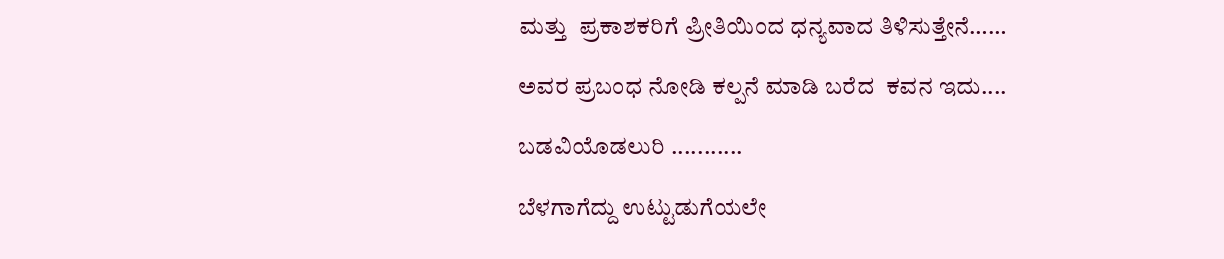ಮತ್ತು  ಪ್ರಕಾಶಕರಿಗೆ ಪ್ರೀತಿಯಿಂದ ಧನ್ಯವಾದ ತಿಳಿಸುತ್ತೇನೆ……

ಅವರ ಪ್ರಬಂಧ ನೋಡಿ ಕಲ್ಪನೆ ಮಾಡಿ ಬರೆದ  ಕವನ ಇದು....

ಬಡವಿಯೊಡಲುರಿ ...........

ಬೆಳಗಾಗೆದ್ದು ಉಟ್ಟುಡುಗೆಯಲೇ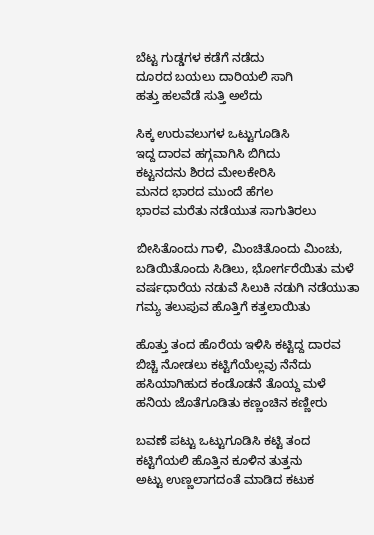ಬೆಟ್ಟ ಗುಡ್ಡಗಳ ಕಡೆಗೆ ನಡೆದು
ದೂರದ ಬಯಲು ದಾರಿಯಲಿ ಸಾಗಿ
ಹತ್ತು ಹಲವೆಡೆ ಸುತ್ತಿ ಅಲೆದು

ಸಿಕ್ಕ ಉರುವಲುಗಳ ಒಟ್ಟುಗೂಡಿಸಿ
ಇದ್ದ ದಾರವ ಹಗ್ಗವಾಗಿಸಿ ಬಿಗಿದು
ಕಟ್ಟನದನು ಶಿರದ ಮೇಲಕೇರಿಸಿ
ಮನದ ಭಾರದ ಮುಂದೆ ಹೆಗಲ
ಭಾರವ ಮರೆತು ನಡೆಯುತ ಸಾಗುತಿರಲು

ಬೀಸಿತೊಂದು ಗಾಳಿ, ಮಿಂಚಿತೊಂದು ಮಿಂಚು,
ಬಡಿಯಿತೊಂದು ಸಿಡಿಲು, ಭೋರ್ಗರೆಯಿತು ಮಳೆ
ವರ್ಷಧಾರೆಯ ನಡುವೆ ಸಿಲುಕಿ ನಡುಗಿ ನಡೆಯುತಾ
ಗಮ್ಯ ತಲುಪುವ ಹೊತ್ತಿಗೆ ಕತ್ತಲಾಯಿತು

ಹೊತ್ತು ತಂದ ಹೊರೆಯ ಇಳಿಸಿ ಕಟ್ಟಿದ್ದ ದಾರವ
ಬಿಚ್ಚಿ ನೋಡಲು ಕಟ್ಟಿಗೆಯೆಲ್ಲವು ನೆನೆದು
ಹಸಿಯಾಗಿಹುದ ಕಂಡೊಡನೆ ತೊಯ್ದ ಮಳೆ
ಹನಿಯ ಜೊತೆಗೂಡಿತು ಕಣ್ಣಂಚಿನ ಕಣ್ಣೀರು

ಬವಣೆ ಪಟ್ಟು ಒಟ್ಟುಗೂಡಿಸಿ ಕಟ್ಟಿ ತಂದ
ಕಟ್ಟಿಗೆಯಲಿ ಹೊತ್ತಿನ ಕೂಳಿನ ತುತ್ತನು
ಅಟ್ಟು ಉಣ್ಣಲಾಗದಂತೆ ಮಾಡಿದ ಕಟುಕ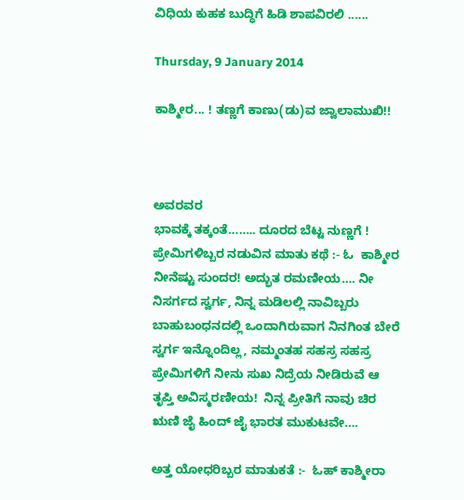ವಿಧಿಯ ಕುಹಕ ಬುದ್ಧಿಗೆ ಹಿಡಿ ಶಾಪವಿರಲಿ ......

Thursday, 9 January 2014

ಕಾಶ್ಮೀರ... ! ತಣ್ಣಗೆ ಕಾಣು(ಡು)ವ ಜ್ವಾಲಾಮುಖಿ!!



ಅವರವರ
ಭಾವಕ್ಕೆ ತಕ್ಕಂತೆ…….. ದೂರದ ಬೆಟ್ಟ ನುಣ್ಣಗೆ !
ಪ್ರೇಮಿಗಳಿಬ್ಬರ ನಡುವಿನ ಮಾತು ಕಥೆ :- ಓ  ಕಾಶ್ಮೀರ ನೀನೆಷ್ಟು ಸುಂದರ! ಅದ್ಭುತ ರಮಣೀಯ…. ನೀ ನಿಸರ್ಗದ ಸ್ವರ್ಗ, ನಿನ್ನ ಮಡಿಲಲ್ಲಿ ನಾವಿಬ್ಬರು ಬಾಹುಬಂಧನದಲ್ಲಿ ಒಂದಾಗಿರುವಾಗ ನಿನಗಿಂತ ಬೇರೆ ಸ್ವರ್ಗ ಇನ್ನೊಂದಿಲ್ಲ, ನಮ್ಮಂತಹ ಸಹಸ್ರ ಸಹಸ್ರ ಪ್ರೇಮಿಗಳಿಗೆ ನೀನು ಸುಖ ನಿದ್ರೆಯ ನೀಡಿರುವೆ ಆ ತೃಪ್ತಿ ಅವಿಸ್ಮರಣೀಯ!  ನಿನ್ನ ಪ್ರೀತಿಗೆ ನಾವು ಚಿರ ಋಣಿ ಜೈ ಹಿಂದ್ ಜೈ ಭಾರತ ಮುಕುಟವೇ….

ಅತ್ತ ಯೋಧರಿಬ್ಬರ ಮಾತುಕತೆ :-  ಓಹ್ ಕಾಶ್ಮೀರಾ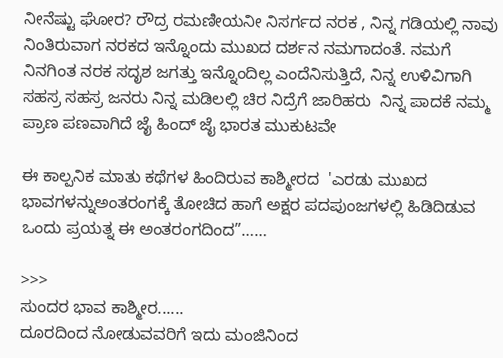ನೀನೆಷ್ಟು ಘೋರ? ರೌದ್ರ ರಮಣೀಯನೀ ನಿಸರ್ಗದ ನರಕ , ನಿನ್ನ ಗಡಿಯಲ್ಲಿ ನಾವು ನಿಂತಿರುವಾಗ ನರಕದ ಇನ್ನೊಂದು ಮುಖದ ದರ್ಶನ ನಮಗಾದಂತೆ. ನಮಗೆ ನಿನಗಿಂತ ನರಕ ಸದೃಶ ಜಗತ್ತು ಇನ್ನೊಂದಿಲ್ಲ ಎಂದೆನಿಸುತ್ತಿದೆ, ನಿನ್ನ ಉಳಿವಿಗಾಗಿ ಸಹಸ್ರ ಸಹಸ್ರ ಜನರು ನಿನ್ನ ಮಡಿಲಲ್ಲಿ ಚಿರ ನಿದ್ರೆಗೆ ಜಾರಿಹರು  ನಿನ್ನ ಪಾದಕೆ ನಮ್ಮ ಪ್ರಾಣ ಪಣವಾಗಿದೆ ಜೈ ಹಿಂದ್ ಜೈ ಭಾರತ ಮುಕುಟವೇ

ಈ ಕಾಲ್ಪನಿಕ ಮಾತು ಕಥೆಗಳ ಹಿಂದಿರುವ ಕಾಶ್ಮೀರದ  'ಎರಡು ಮುಖದ ಭಾವಗಳನ್ನುಅಂತರಂಗಕ್ಕೆ ತೋಚಿದ ಹಾಗೆ ಅಕ್ಷರ ಪದಪುಂಜಗಳಲ್ಲಿ ಹಿಡಿದಿಡುವ ಒಂದು ಪ್ರಯತ್ನ ಈ ಅಂತರಂಗದಿಂದ”……

>>>
ಸುಂದರ ಭಾವ ಕಾಶ್ಮೀರ......
ದೂರದಿಂದ ನೋಡುವವರಿಗೆ ಇದು ಮಂಜಿನಿಂದ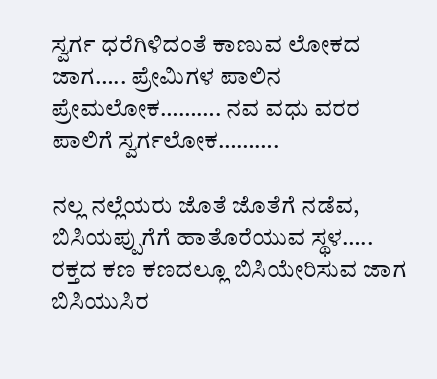ಸ್ವರ್ಗ ಧರೆಗಿಳಿದಂತೆ ಕಾಣುವ ಲೋಕದ ಜಾಗ….. ಪ್ರೇಮಿಗಳ ಪಾಲಿನ ಪ್ರೇಮಲೋಕ………. ನವ ವಧು ವರರ ಪಾಲಿಗೆ ಸ್ವರ್ಗಲೋಕ……….

ನಲ್ಲ ನಲ್ಲೆಯರು ಜೊತೆ ಜೊತೆಗೆ ನಡೆವ, ಬಿಸಿಯಪ್ಪುಗೆಗೆ ಹಾತೊರೆಯುವ ಸ್ಥಳ….. ರಕ್ತದ ಕಣ ಕಣದಲ್ಲೂ ಬಿಸಿಯೇರಿಸುವ ಜಾಗ ಬಿಸಿಯುಸಿರ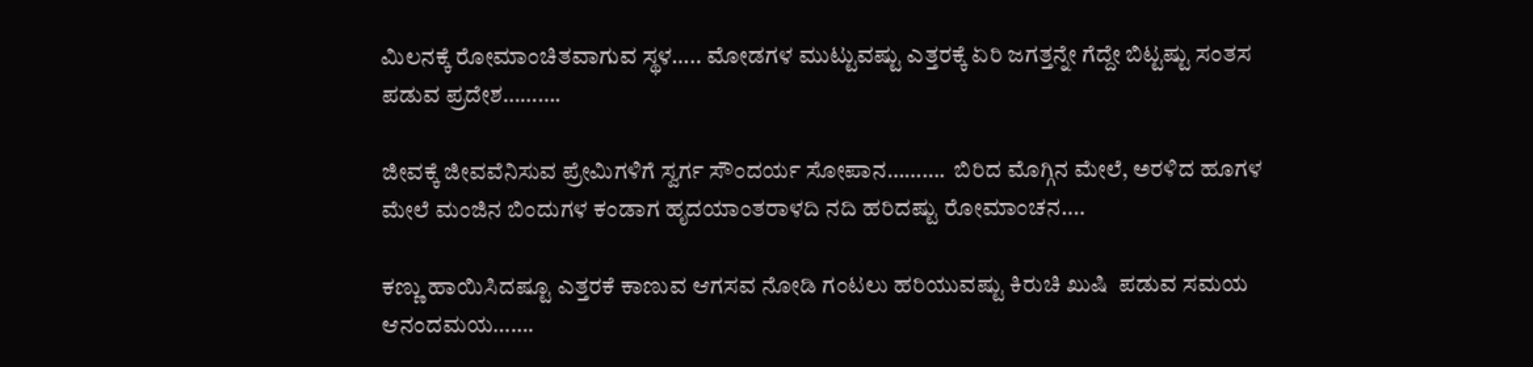ಮಿಲನಕ್ಕೆ ರೋಮಾಂಚಿತವಾಗುವ ಸ್ಥಳ….. ಮೋಡಗಳ ಮುಟ್ಟುವಷ್ಟು ಎತ್ತರಕ್ಕೆ ಏರಿ ಜಗತ್ತನ್ನೇ ಗೆದ್ದೇ ಬಿಟ್ಟಷ್ಟು ಸಂತಸ ಪಡುವ ಪ್ರದೇಶ……….

ಜೀವಕ್ಕೆ ಜೀವವೆನಿಸುವ ಪ್ರೇಮಿಗಳಿಗೆ ಸ್ವರ್ಗ ಸೌಂದರ್ಯ ಸೋಪಾನ……….  ಬಿರಿದ ಮೊಗ್ಗಿನ ಮೇಲೆ, ಅರಳಿದ ಹೂಗಳ ಮೇಲೆ ಮಂಜಿನ ಬಿಂದುಗಳ ಕಂಡಾಗ ಹೃದಯಾಂತರಾಳದಿ ನದಿ ಹರಿದಷ್ಟು ರೋಮಾಂಚನ....

ಕಣ್ಣು ಹಾಯಿಸಿದಷ್ಟೂ ಎತ್ತರಕೆ ಕಾಣುವ ಆಗಸವ ನೋಡಿ ಗಂಟಲು ಹರಿಯುವಷ್ಟು ಕಿರುಚಿ ಖುಷಿ  ಪಡುವ ಸಮಯ ಆನಂದಮಯ…….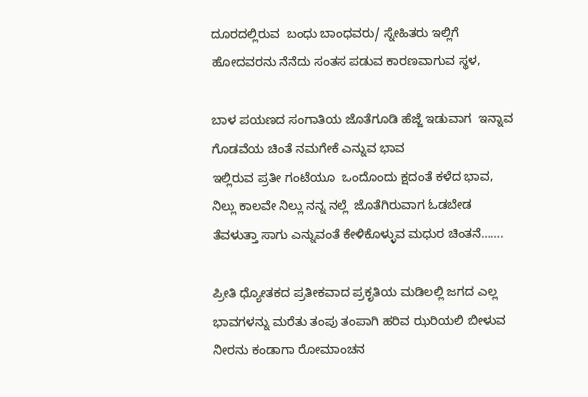ದೂರದಲ್ಲಿರುವ  ಬಂಧು ಬಾಂಧವರು/ ಸ್ನೇಹಿತರು ಇಲ್ಲಿಗೆ ಹೋದವರನು ನೆನೆದು ಸಂತಸ ಪಡುವ ಕಾರಣವಾಗುವ ಸ್ಥಳ,

ಬಾಳ ಪಯಣದ ಸಂಗಾತಿಯ ಜೊತೆಗೂಡಿ ಹೆಜ್ಜೆ ಇಡುವಾಗ  ಇನ್ನಾವ ಗೊಡವೆಯ ಚಿಂತೆ ನಮಗೇಕೆ ಎನ್ನುವ ಭಾವ
ಇಲ್ಲಿರುವ ಪ್ರತೀ ಗಂಟೆಯೂ  ಒಂದೊಂದು ಕ್ಷದಂತೆ ಕಳೆದ ಭಾವ, ನಿಲ್ಲು ಕಾಲವೇ ನಿಲ್ಲು ನನ್ನ ನಲ್ಲೆ  ಜೊತೆಗಿರುವಾಗ ಓಡಬೇಡ ತೆವಳುತ್ತಾ ಸಾಗು ಎನ್ನುವಂತೆ ಕೇಳಿಕೊಳ್ಳುವ ಮಧುರ ಚಿಂತನೆ…….

ಪ್ರೀತಿ ಧ್ಯೋತಕದ ಪ್ರತೀಕವಾದ ಪ್ರಕೃತಿಯ ಮಡಿಲಲ್ಲಿ ಜಗದ ಎಲ್ಲ ಭಾವಗಳನ್ನು ಮರೆತು ತಂಪು ತಂಪಾಗಿ ಹರಿವ ಝರಿಯಲಿ ಬೀಳುವ ನೀರನು ಕಂಡಾಗಾ ರೋಮಾಂಚನ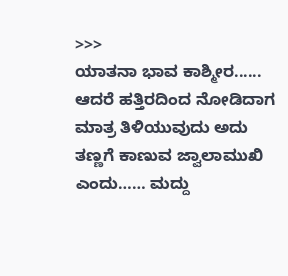>>>
ಯಾತನಾ ಭಾವ ಕಾಶ್ಮೀರ......
ಆದರೆ ಹತ್ತಿರದಿಂದ ನೋಡಿದಾಗ ಮಾತ್ರ ತಿಳಿಯುವುದು ಅದು ತಣ್ಣಗೆ ಕಾಣುವ ಜ್ವಾಲಾಮುಖಿ ಎಂದು…… ಮದ್ದು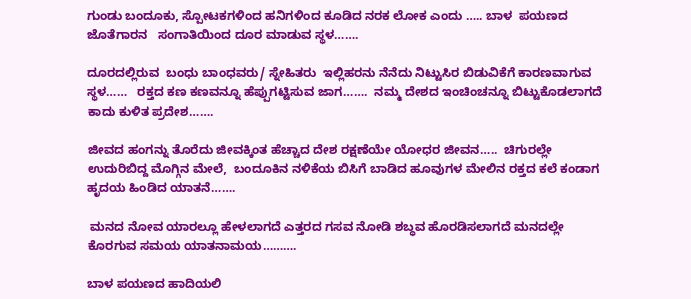ಗುಂಡು ಬಂದೂಕು, ಸ್ಪೋಟಕಗಳಿಂದ ಹನಿಗಳಿಂದ ಕೂಡಿದ ನರಕ ಲೋಕ ಎಂದು ….. ಬಾಳ  ಪಯಣದ ಜೊತೆಗಾರನ   ಸಂಗಾತಿಯಿಂದ ದೂರ ಮಾಡುವ ಸ್ಥಳ…….

ದೂರದಲ್ಲಿರುವ  ಬಂಧು ಬಾಂಧವರು/ ಸ್ನೇಹಿತರು  ಇಲ್ಲಿಹರನು ನೆನೆದು ನಿಟ್ಟುಸಿರ ಬಿಡುವಿಕೆಗೆ ಕಾರಣವಾಗುವ ಸ್ಥಳ……   ರಕ್ತದ ಕಣ ಕಣವನ್ನೂ ಹೆಪ್ಪುಗಟ್ಟಿಸುವ ಜಾಗ…….  ನಮ್ಮ ದೇಶದ ಇಂಚಿಂಚನ್ನೂ ಬಿಟ್ಟುಕೊಡಲಾಗದೆ ಕಾದು ಕುಳಿತ ಪ್ರದೇಶ…….

ಜೀವದ ಹಂಗನ್ನು ತೊರೆದು ಜೀವಕ್ಕಿಂತ ಹೆಚ್ಚಾದ ದೇಶ ರಕ್ಷಣೆಯೇ ಯೋಧರ ಜೀವನ…..  ಚಿಗುರಲ್ಲೇ ಉದುರಿಬಿದ್ದ ಮೊಗ್ಗಿನ ಮೇಲೆ,  ಬಂದೂಕಿನ ನಳಿಕೆಯ ಬಿಸಿಗೆ ಬಾಡಿದ ಹೂವುಗಳ ಮೇಲಿನ ರಕ್ತದ ಕಲೆ ಕಂಡಾಗ ಹೃದಯ ಹಿಂಡಿದ ಯಾತನೆ…….

 ಮನದ ನೋವ ಯಾರಲ್ಲೂ ಹೇಳಲಾಗದೆ ಎತ್ತರದ ಗಸವ ನೋಡಿ ಶಬ್ಧವ ಹೊರಡಿಸಲಾಗದೆ ಮನದಲ್ಲೇ ಕೊರಗುವ ಸಮಯ ಯಾತನಾಮಯ……….

ಬಾಳ ಪಯಣದ ಹಾದಿಯಲಿ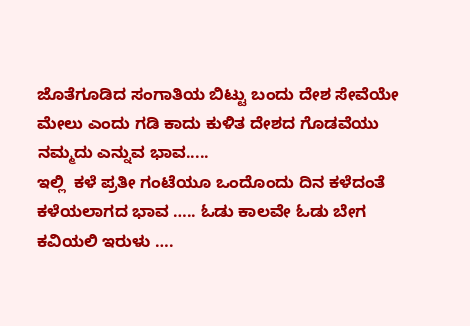ಜೊತೆಗೂಡಿದ ಸಂಗಾತಿಯ ಬಿಟ್ಟು ಬಂದು ದೇಶ ಸೇವೆಯೇ ಮೇಲು ಎಂದು ಗಡಿ ಕಾದು ಕುಳಿತ ದೇಶದ ಗೊಡವೆಯು ನಮ್ಮದು ಎನ್ನುವ ಭಾವ.....
ಇಲ್ಲಿ  ಕಳೆ ಪ್ರತೀ ಗಂಟೆಯೂ ಒಂದೊಂದು ದಿನ ಕಳೆದಂತೆ ಕಳೆಯಲಾಗದ ಭಾವ ….. ಓಡು ಕಾಲವೇ ಓಡು ಬೇಗ ಕವಿಯಲಿ ಇರುಳು ….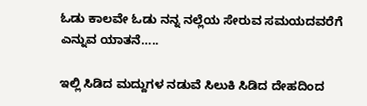ಓಡು ಕಾಲವೇ ಓಡು ನನ್ನ ನಲ್ಲೆಯ ಸೇರುವ ಸಮಯದವರೆಗೆ ಎನ್ನುವ ಯಾತನೆ…..

ಇಲ್ಲಿ ಸಿಡಿದ ಮದ್ದುಗಳ ನಡುವೆ ಸಿಲುಕಿ ಸಿಡಿದ ದೇಹದಿಂದ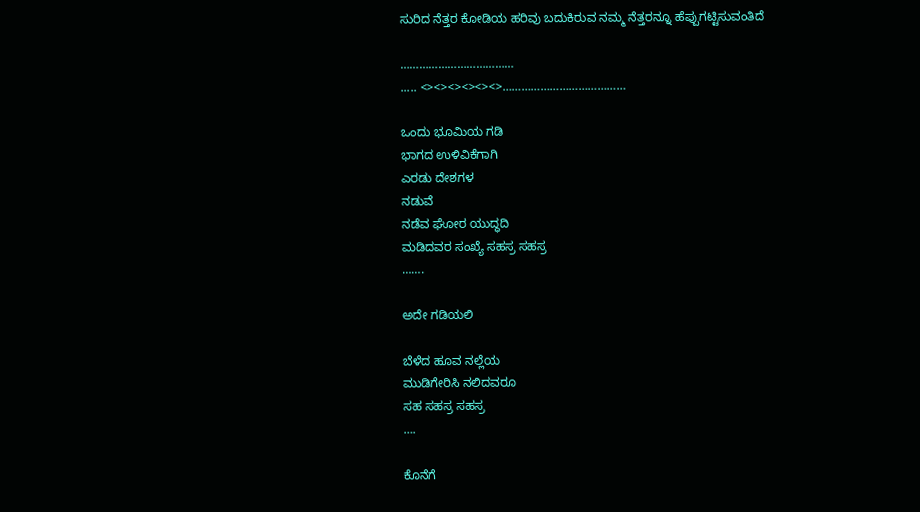ಸುರಿದ ನೆತ್ತರ ಕೋಡಿಯ ಹರಿವು ಬದುಕಿರುವ ನಮ್ಮ ನೆತ್ತರನ್ನೂ ಹೆಪ್ಪುಗಟ್ಟಿಸುವಂತಿದೆ

………………………………
..... <><><><><><>…………………………………

ಒಂದು ಭೂಮಿಯ ಗಡಿ
ಭಾಗದ ಉಳಿವಿಕೆಗಾಗಿ
ಎರಡು ದೇಶಗಳ
ನಡುವೆ
ನಡೆವ ಘೋರ ಯುದ್ಧದಿ
ಮಡಿದವರ ಸಂಖ್ಯೆ ಸಹಸ್ರ ಸಹಸ್ರ
…….

ಅದೇ ಗಡಿಯಲಿ

ಬೆಳೆದ ಹೂವ ನಲ್ಲೆಯ
ಮುಡಿಗೇರಿಸಿ ನಲಿದವರೂ
ಸಹ ಸಹಸ್ರ ಸಹಸ್ರ
….

ಕೊನೆಗೆ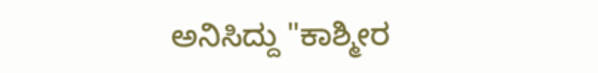ಅನಿಸಿದ್ದು "ಕಾಶ್ಮೀರ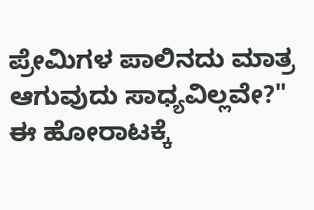ಪ್ರೇಮಿಗಳ ಪಾಲಿನದು ಮಾತ್ರ
ಆಗುವುದು ಸಾಧ್ಯವಿಲ್ಲವೇ?"
ಈ ಹೋರಾಟಕ್ಕೆ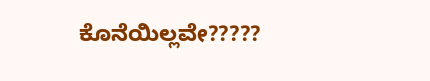ಕೊನೆಯಿಲ್ಲವೇ?????